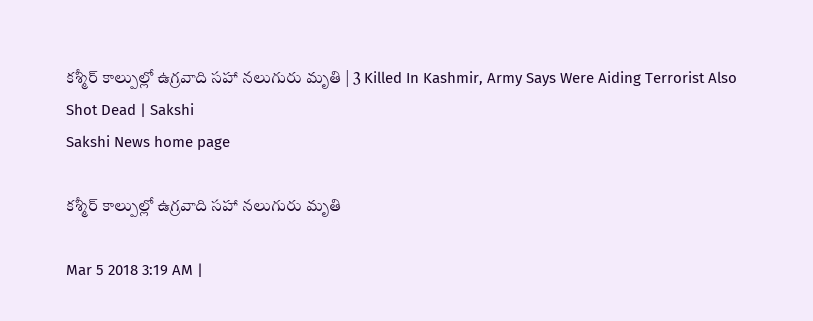కశ్మీర్‌ కాల్పుల్లో ఉగ్రవాది సహా నలుగురు మృతి | 3 Killed In Kashmir, Army Says Were Aiding Terrorist Also Shot Dead | Sakshi
Sakshi News home page

కశ్మీర్‌ కాల్పుల్లో ఉగ్రవాది సహా నలుగురు మృతి

Mar 5 2018 3:19 AM |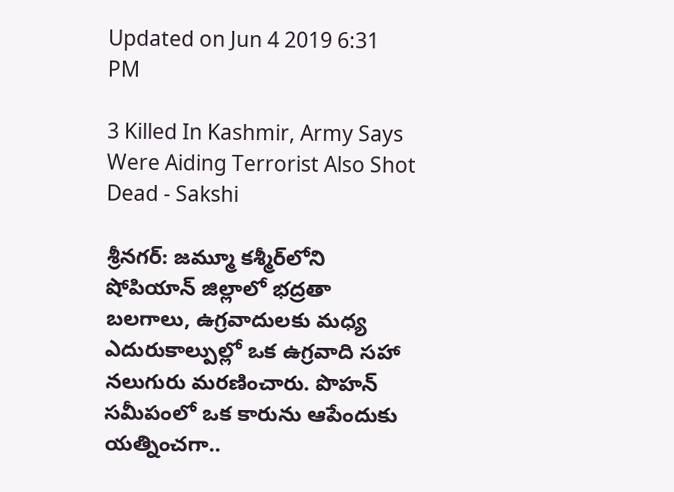Updated on Jun 4 2019 6:31 PM

3 Killed In Kashmir, Army Says Were Aiding Terrorist Also Shot Dead - Sakshi

శ్రీనగర్‌: జమ్మూ కశ్మీర్‌లోని షోపియాన్‌ జిల్లాలో భద్రతా బలగాలు, ఉగ్రవాదులకు మధ్య ఎదురుకాల్పుల్లో ఒక ఉగ్రవాది సహా నలుగురు మరణించారు. పొహన్‌ సమీపంలో ఒక కారును ఆపేందుకు యత్నించగా..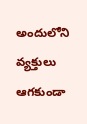అందులోని వ్యక్తులు ఆగకుండా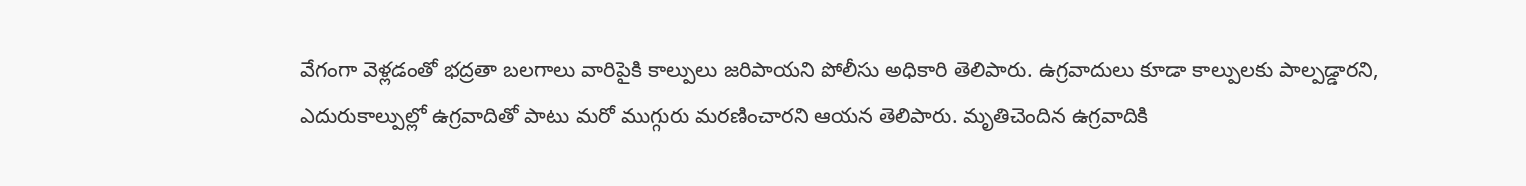వేగంగా వెళ్లడంతో భద్రతా బలగాలు వారిపైకి కాల్పులు జరిపాయని పోలీసు అధికారి తెలిపారు. ఉగ్రవాదులు కూడా కాల్పులకు పాల్పడ్డారని, ఎదురుకాల్పుల్లో ఉగ్రవాదితో పాటు మరో ముగ్గురు మరణించారని ఆయన తెలిపారు. మృతిచెందిన ఉగ్రవాదికి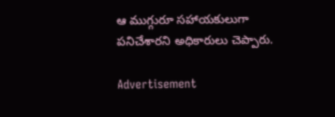ఆ ముగ్గురూ సహాయకులుగా పనిచేశారని అధికారులు చెప్పారు.

Advertisement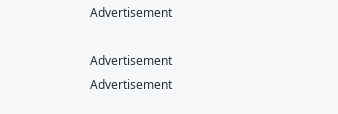Advertisement

Advertisement
Advertisement